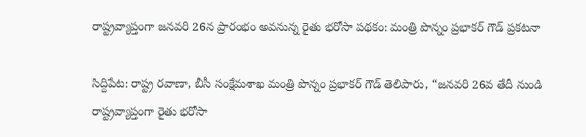రాష్ట్రవ్యాప్తంగా జనవరి 26న ప్రారంభం అవనున్న రైతు భరోసా పథకం: మంత్రి పొన్నం ప్రభాకర్ గౌడ్ ప్రకటనా

సిద్దిపేట: రాష్ట్ర రవాణా, బీసీ సంక్షేమశాఖ మంత్రి పొన్నం ప్రభాకర్‌ గౌడ్‌ తెలిపారు, “జనవరి 26వ తేదీ నుండి రాష్ట్రవ్యాప్తంగా రైతు భరోసా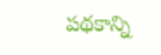పథకాన్ని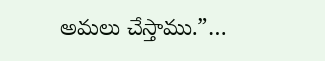అమలు చేస్తాము.”…